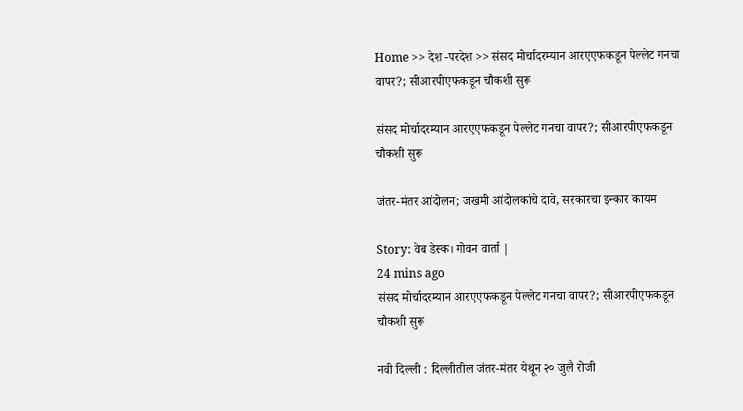Home >> देश -परदेश >> संसद मोर्चादरम्यान आरएएफकडून पेल्लेट गनचा वापर?; सीआरपीएफकडून चौकशी सुरू

संसद मोर्चादरम्यान आरएएफकडून पेल्लेट गनचा वापर?; सीआरपीएफकडून चौकशी सुरू

जंतर-मंतर आंदोलन; जखमी आंदोलकांचे दावे, सरकारचा इन्कार कायम

Story: वेब डेस्क। गोवन वार्ता |
24 mins ago
संसद मोर्चादरम्यान आरएएफकडून पेल्लेट गनचा वापर?; सीआरपीएफकडून चौकशी सुरू

नवी दिल्ली : दिल्लीतील जंतर-मंतर येथून २० जुलै रोजी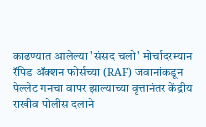काढण्यात आलेल्या 'संसद चलो' मोर्चादरम्यान रॅपिड ॲक्शन फोर्सच्या (RAF) जवानांकडून पेल्लेट गनचा वापर झाल्याच्या वृत्तानंतर केंद्रीय राखीव पोलीस दलाने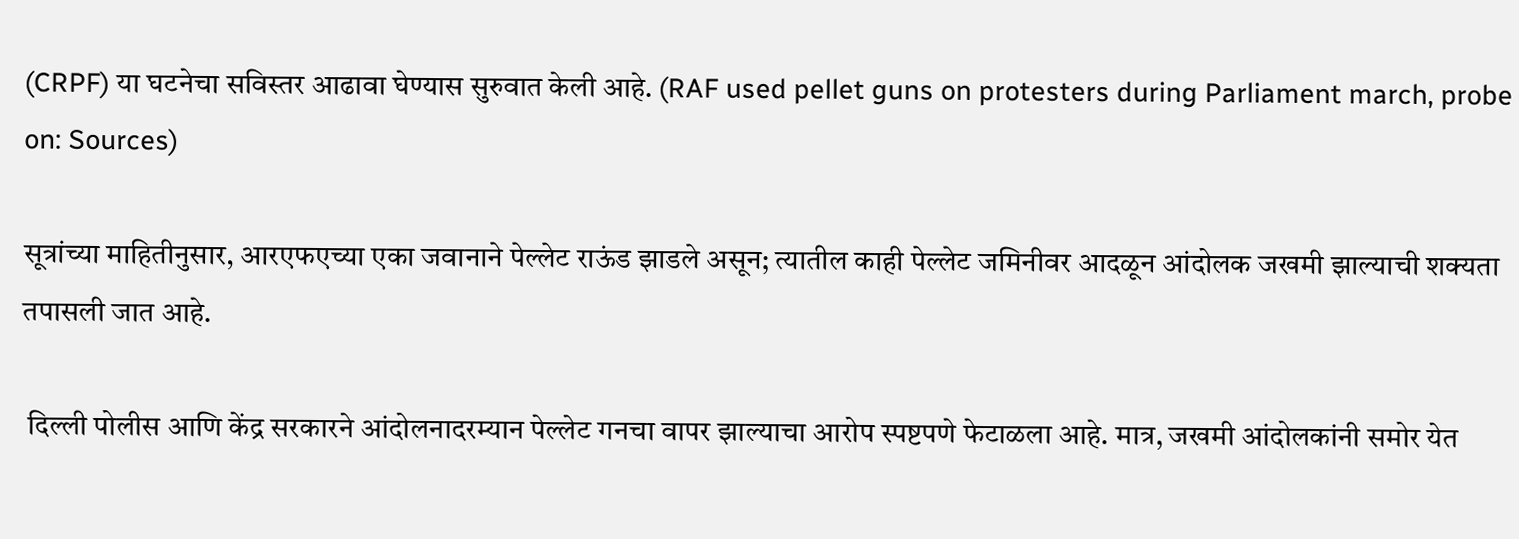(CRPF) या घटनेचा सविस्तर आढावा घेण्यास सुरुवात केली आहे. (RAF used pellet guns on protesters during Parliament march, probe on: Sources)

सूत्रांच्या माहितीनुसार, आरएफएच्या एका जवानाने पेल्लेट राऊंड झाडले असून; त्यातील काही पेल्लेट जमिनीवर आदळून आंदोलक जखमी झाल्याची शक्यता तपासली जात आहे.

 दिल्ली पोलीस आणि केंद्र सरकारने आंदोलनादरम्यान पेल्लेट गनचा वापर झाल्याचा आरोप स्पष्टपणे फेटाळला आहे. मात्र, जखमी आंदोलकांनी समोर येत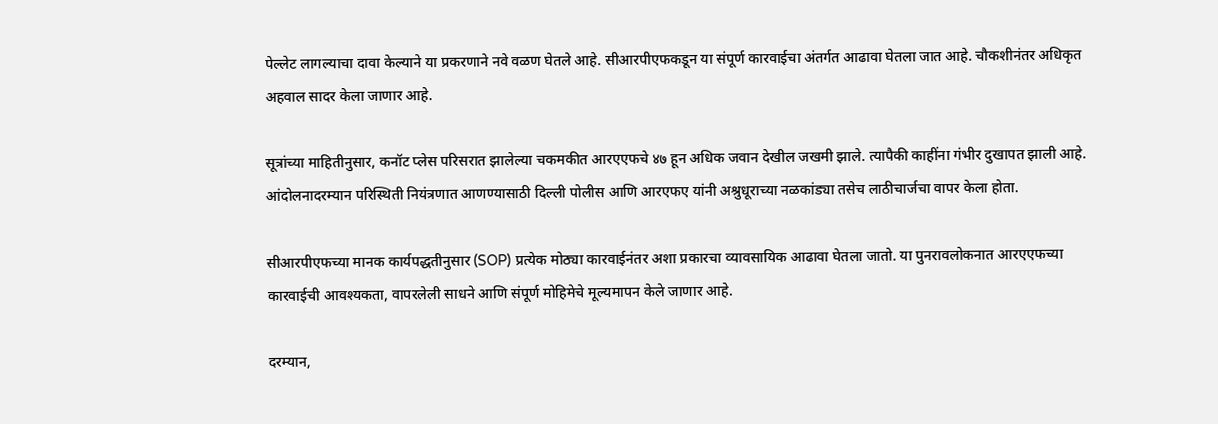पेल्लेट लागल्याचा दावा केल्याने या प्रकरणाने नवे वळण घेतले आहे. सीआरपीएफकडून या संपूर्ण कारवाईचा अंतर्गत आढावा घेतला जात आहे. चौकशीनंतर अधिकृत अहवाल सादर केला जाणार आहे.

सूत्रांच्या माहितीनुसार, कनॉट प्लेस परिसरात झालेल्या चकमकीत आरएएफचे ४७ हून अधिक जवान देखील जखमी झाले. त्यापैकी काहींना गंभीर दुखापत झाली आहे. आंदोलनादरम्यान परिस्थिती नियंत्रणात आणण्यासाठी दिल्ली पोलीस आणि आरएफए यांनी अश्रुधूराच्या नळकांड्या तसेच लाठीचार्जचा वापर केला होता.

सीआरपीएफच्या मानक कार्यपद्धतीनुसार (SOP) प्रत्येक मोठ्या कारवाईनंतर अशा प्रकारचा व्यावसायिक आढावा घेतला जातो. या पुनरावलोकनात आरएएफच्या कारवाईची आवश्यकता, वापरलेली साधने आणि संपूर्ण मोहिमेचे मूल्यमापन केले जाणार आहे.

दरम्यान,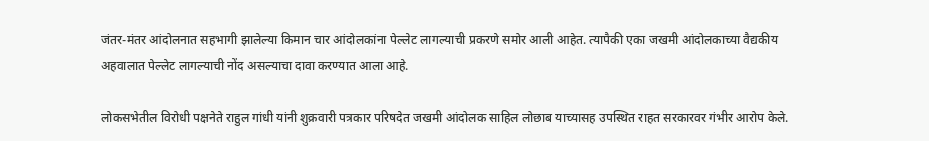जंतर-मंतर आंदोलनात सहभागी झालेल्या किमान चार आंदोलकांना पेल्लेट लागल्याची प्रकरणे समोर आली आहेत. त्यापैकी एका जखमी आंदोलकाच्या वैद्यकीय अहवालात पेल्लेट लागल्याची नोंद असल्याचा दावा करण्यात आला आहे.

लोकसभेतील विरोधी पक्षनेते राहुल गांधी यांनी शुक्रवारी पत्रकार परिषदेत जखमी आंदोलक साहिल लोछाब याच्यासह उपस्थित राहत सरकारवर गंभीर आरोप केले.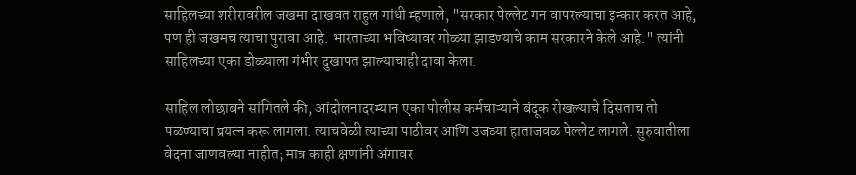साहिलच्या शरीरावरील जखमा दाखवत राहुल गांधी म्हणाले, "सरकार पेल्लेट गन वापरल्याचा इन्कार करत आहे, पण ही जखमच त्याचा पुरावा आहे. भारताच्या भविष्यावर गोळ्या झाडण्याचे काम सरकारने केले आहे." त्यांनी साहिलच्या एका डोळ्याला गंभीर दुखापत झाल्याचाही दावा केला.

साहिल लोछाबने सांगितले की, आंदोलनादरम्यान एका पोलीस कर्मचाऱ्याने बंदूक रोखल्याचे दिसताच तो पळण्याचा प्रयत्न करू लागला. त्याचवेळी त्याच्या पाठीवर आणि उजव्या हाताजवळ पेल्लेट लागले. सुरुवातीला वेदना जाणवल्या नाहीत; मात्र काही क्षणांनी अंगावर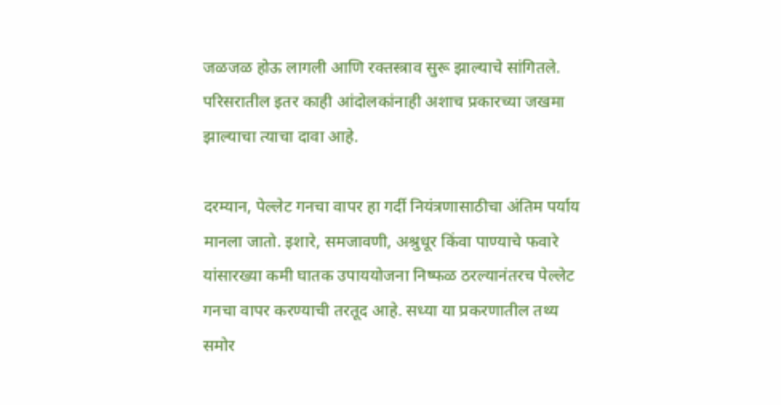जळजळ होऊ लागली आणि रक्तस्त्राव सुरू झाल्याचे सांगितले. परिसरातील इतर काही आंदोलकांनाही अशाच प्रकारच्या जखमा झाल्याचा त्याचा दावा आहे.

दरम्यान, पेल्लेट गनचा वापर हा गर्दी नियंत्रणासाठीचा अंतिम पर्याय मानला जातो. इशारे, समजावणी, अश्रुधूर किंवा पाण्याचे फवारे यांसारख्या कमी घातक उपाययोजना निष्फळ ठरल्यानंतरच पेल्लेट गनचा वापर करण्याची तरतूद आहे. सध्या या प्रकरणातील तथ्य समोर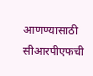आणण्यासाठी सीआरपीएफची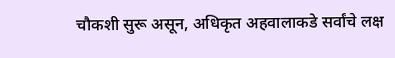चौकशी सुरू असून, अधिकृत अहवालाकडे सर्वांचे लक्ष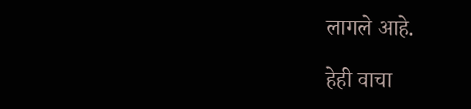लागले आहे.

हेही वाचा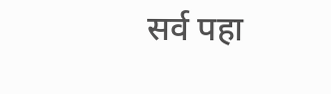सर्व पहा